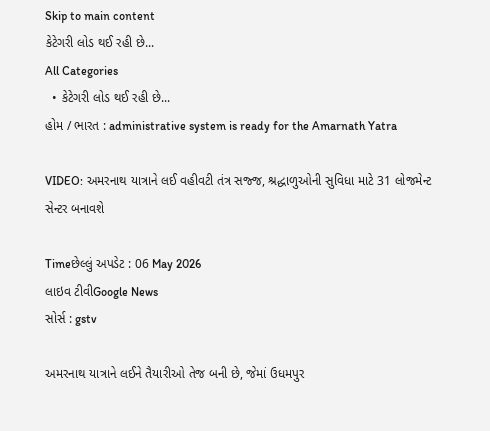Skip to main content
કેટેગરી લોડ થઈ રહી છે...
All Categories
  • કેટેગરી લોડ થઈ રહી છે...
હોમ / ભારત : administrative system is ready for the Amarnath Yatra

VIDEO: અમરનાથ યાત્રાને લઈ વહીવટી તંત્ર સજ્જ, શ્રદ્ધાળુઓની સુવિધા માટે 31 લોજમેન્ટ સેન્ટર બનાવશે

Timeછેલ્લું અપડેટ : 06 May 2026
લાઇવ ટીવીGoogle News
સોર્સ : gstv

અમરનાથ યાત્રાને લઈને તૈયારીઓ તેજ બની છે, જેમાં ઉધમપુર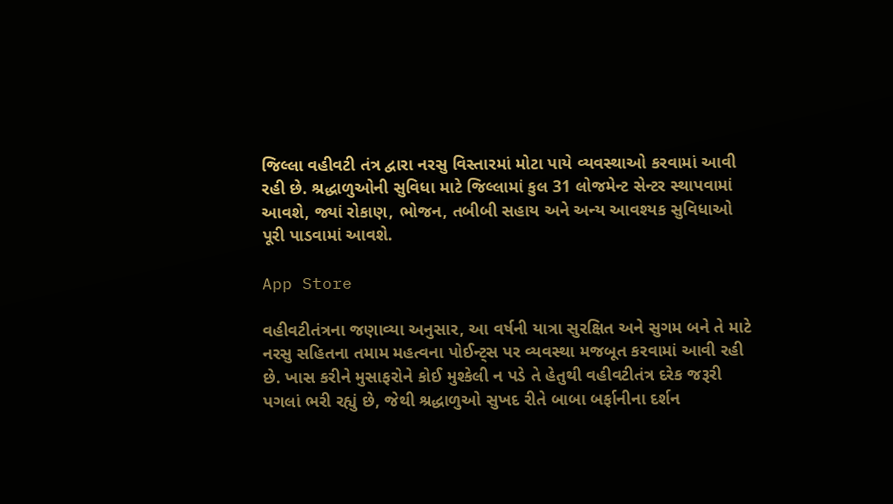જિલ્લા વહીવટી તંત્ર દ્વારા નરસુ વિસ્તારમાં મોટા પાયે વ્યવસ્થાઓ કરવામાં આવી રહી છે. શ્રદ્ધાળુઓની સુવિધા માટે જિલ્લામાં કુલ 31 લોજમેન્ટ સેન્ટર સ્થાપવામાં આવશે, જ્યાં રોકાણ, ભોજન, તબીબી સહાય અને અન્ય આવશ્યક સુવિધાઓ પૂરી પાડવામાં આવશે.

App Store

વહીવટીતંત્રના જણાવ્યા અનુસાર, આ વર્ષની યાત્રા સુરક્ષિત અને સુગમ બને તે માટે નરસુ સહિતના તમામ મહત્વના પોઈન્ટ્સ પર વ્યવસ્થા મજબૂત કરવામાં આવી રહી છે. ખાસ કરીને મુસાફરોને કોઈ મુશ્કેલી ન પડે તે હેતુથી વહીવટીતંત્ર દરેક જરૂરી પગલાં ભરી રહ્યું છે, જેથી શ્રદ્ધાળુઓ સુખદ રીતે બાબા બર્ફાનીના દર્શન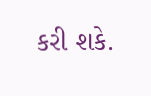કરી શકે.